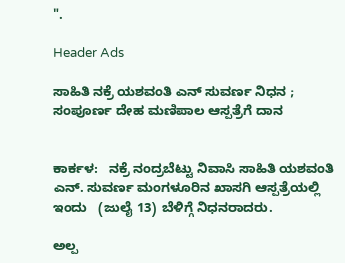".

Header Ads

ಸಾಹಿತಿ ನಕ್ರೆ ಯಶವಂತಿ ಎನ್ ಸುವರ್ಣ ನಿಧನ ; ಸಂಪೂರ್ಣ ದೇಹ ಮಣಿಪಾಲ ಆಸ್ಪತ್ರೆಗೆ ದಾನ


ಕಾರ್ಕಳ:   ನಕ್ರೆ ನಂದ್ರಬೆಟ್ಟು ನಿವಾಸಿ ಸಾಹಿತಿ ಯಶವಂತಿ ಎನ್. ಸುವರ್ಣ ಮಂಗಳೂರಿನ ಖಾಸಗಿ ಆಸ್ಪತ್ರೆಯಲ್ಲಿ ಇಂದು   (ಜುಲೈ 13) ಬೆಳಿಗ್ಗೆ ನಿಧನರಾದರು.

ಅಲ್ಪ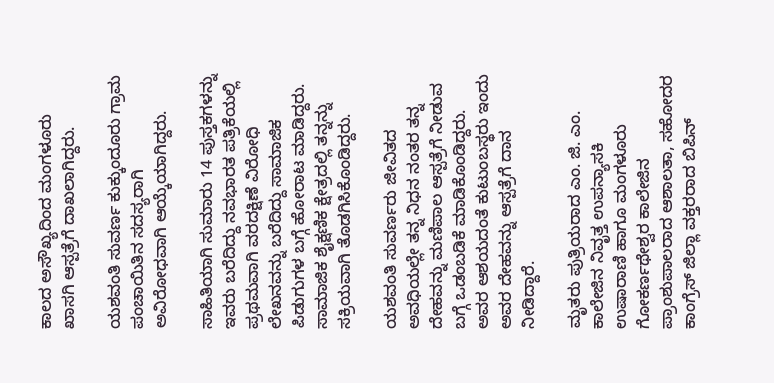ಕಾಲದ ಅಸೌಖ್ಯದಿಂದ ಮಂಗಳೂರು ಖಾಸಗಿ ಆಸ್ಪತ್ರೆಗೆ ದಾಖಲಾಗಿದ್ದರು.

ಯಶವಂತಿ ಸುವರ್ಣ ಕುಕ್ಕುಂದೂರು ಗ್ರಾಮ ಪಂಚಾಯಿತಿನ ಸದಸ್ಯರಾಗಿ ಅವಿರೋಧವಾಗಿ ಆಯ್ಕೆಯಾಗಿದ್ದರು.

ಸಾಹಿತಿಯಾಗಿ ಸುಮಾರು 14 ಪುಸ್ತಕಗಳನ್ನು ಇವರು ಬರೆದಿದ್ದು ನವಭಾರತ ಪತ್ರಿಕೆಯಲ್ಲಿ ಪ್ರಥಮವಾಗಿ ವರದಕ್ಷಿಣೆ ವಿರೋಧಿ ಲೇಖನವನ್ನು ಬರೆದಿದ್ದು ಸಾಮಾಜಿಕ ಪಿಡುಗುಗಳ ಬಗ್ಗೆ ಹೋರಾಟ ಮಾಡಿದ್ದರು. ಸಾಮಾಜಿಕ ಶೈಕ್ಷಣಿಕ ಕ್ಷೇತ್ರದಲ್ಲಿ ತನ್ನನ್ನು ಸಕ್ರಿಯವಾಗಿ ತೊಡಗಿಸಿಕೊಂಡಿದ್ದರು.

ಯಶವಂತಿ ಸುವರ್ಣರು ಜೀವಿತದ ಅವಧಿಯಲ್ಲೇ ತನ್ನ ನಿಧನ ನಂತರ ತನ್ನ ದೇಹವನ್ನು ಮಣಿಪಾಲ ಆಸ್ಪತ್ರೆಗೆ ನೀಡುವ ಬಗ್ಗೆ ಒಡಂಬಡಿಕೆ ಮಾಡಿಕೊಂಡಿದ್ದರು. ಅವರ ಆಶಯದಂತೆ ಕುಟುಂಬಸ್ಥರು ಇಂದು ಅವರ ದೇಹವನ್ನು ಆಸ್ಪತ್ರೆಗೆ ದಾನ ನೀಡಿದ್ದಾರೆ.

ಮೃತರು ಪುತ್ರಿಯರಾದ ಎಂ. ಜಿ. ಎಂ. ಕಾಲೇಜಿನ ನಿವೃತ್ತ ಉಪನ್ಯಾಸಕಿ ಉಷಾರಾಣಿ ಹಾಗೂ ಮಂಗಳೂರು ಗೋಕರ್ಣಥೇಶ್ವರ ಕಾಲೇಜಿನ ಪ್ರಾಂಶುಪಾಲರಾದ ಆಶಾಲತಾ, ಸಹೋದರ ಕಾಂಗ್ರೆಸ್ ಜಿಲ್ಲಾ ವಕ್ತರರಾದ ಬಿಪಿನ್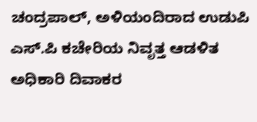ಚಂದ್ರಪಾಲ್, ಅಳಿಯಂದಿರಾದ ಉಡುಪಿ ಎಸ್‌.ಪಿ ಕಚೇರಿಯ ನಿವೃತ್ತ ಆಡಳಿತ ಅಧಿಕಾರಿ ದಿವಾಕರ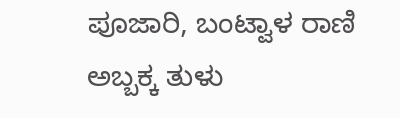ಪೂಜಾರಿ, ಬಂಟ್ವಾಳ ರಾಣಿ ಅಬ್ಬಕ್ಕ ತುಳು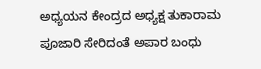ಅಧ್ಯಯನ ಕೇಂದ್ರದ ಅಧ್ಯಕ್ಷ ತುಕಾರಾಮ ಪೂಜಾರಿ ಸೇರಿದಂತೆ ಅಪಾರ ಬಂಧು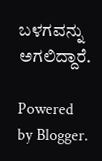ಬಳಗವನ್ನು ಅಗಲಿದ್ದಾರೆ.

Powered by Blogger.